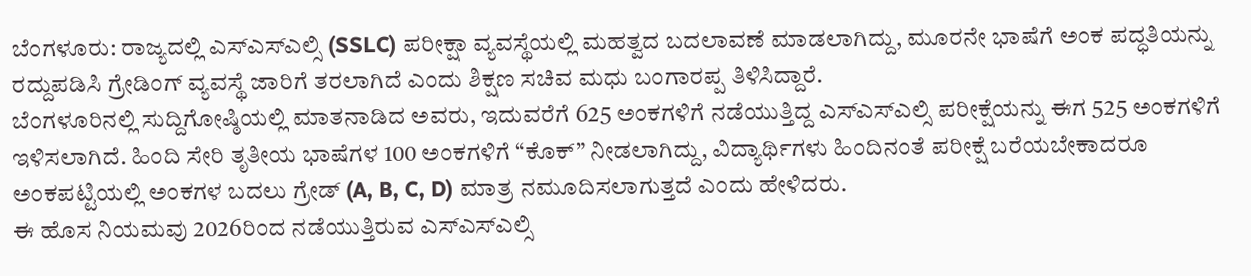ಬೆಂಗಳೂರು: ರಾಜ್ಯದಲ್ಲಿ ಎಸ್ಎಸ್ಎಲ್ಸಿ (SSLC) ಪರೀಕ್ಷಾ ವ್ಯವಸ್ಥೆಯಲ್ಲಿ ಮಹತ್ವದ ಬದಲಾವಣೆ ಮಾಡಲಾಗಿದ್ದು, ಮೂರನೇ ಭಾಷೆಗೆ ಅಂಕ ಪದ್ಧತಿಯನ್ನು ರದ್ದುಪಡಿಸಿ ಗ್ರೇಡಿಂಗ್ ವ್ಯವಸ್ಥೆ ಜಾರಿಗೆ ತರಲಾಗಿದೆ ಎಂದು ಶಿಕ್ಷಣ ಸಚಿವ ಮಧು ಬಂಗಾರಪ್ಪ ತಿಳಿಸಿದ್ದಾರೆ.
ಬೆಂಗಳೂರಿನಲ್ಲಿ ಸುದ್ದಿಗೋಷ್ಠಿಯಲ್ಲಿ ಮಾತನಾಡಿದ ಅವರು, ಇದುವರೆಗೆ 625 ಅಂಕಗಳಿಗೆ ನಡೆಯುತ್ತಿದ್ದ ಎಸ್ಎಸ್ಎಲ್ಸಿ ಪರೀಕ್ಷೆಯನ್ನು ಈಗ 525 ಅಂಕಗಳಿಗೆ ಇಳಿಸಲಾಗಿದೆ. ಹಿಂದಿ ಸೇರಿ ತೃತೀಯ ಭಾಷೆಗಳ 100 ಅಂಕಗಳಿಗೆ “ಕೊಕ್” ನೀಡಲಾಗಿದ್ದು, ವಿದ್ಯಾರ್ಥಿಗಳು ಹಿಂದಿನಂತೆ ಪರೀಕ್ಷೆ ಬರೆಯಬೇಕಾದರೂ ಅಂಕಪಟ್ಟಿಯಲ್ಲಿ ಅಂಕಗಳ ಬದಲು ಗ್ರೇಡ್ (A, B, C, D) ಮಾತ್ರ ನಮೂದಿಸಲಾಗುತ್ತದೆ ಎಂದು ಹೇಳಿದರು.
ಈ ಹೊಸ ನಿಯಮವು 2026ರಿಂದ ನಡೆಯುತ್ತಿರುವ ಎಸ್ಎಸ್ಎಲ್ಸಿ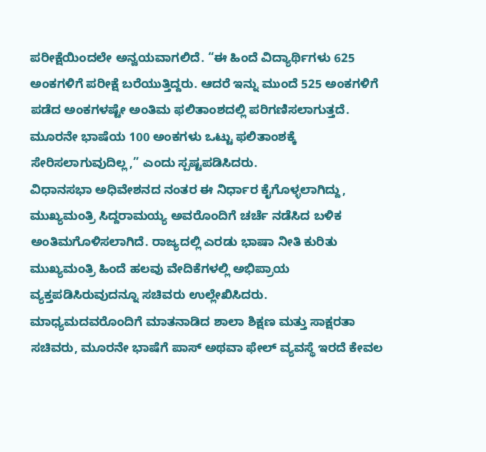ಪರೀಕ್ಷೆಯಿಂದಲೇ ಅನ್ವಯವಾಗಲಿದೆ. “ಈ ಹಿಂದೆ ವಿದ್ಯಾರ್ಥಿಗಳು 625 ಅಂಕಗಳಿಗೆ ಪರೀಕ್ಷೆ ಬರೆಯುತ್ತಿದ್ದರು. ಆದರೆ ಇನ್ನು ಮುಂದೆ 525 ಅಂಕಗಳಿಗೆ ಪಡೆದ ಅಂಕಗಳಷ್ಟೇ ಅಂತಿಮ ಫಲಿತಾಂಶದಲ್ಲಿ ಪರಿಗಣಿಸಲಾಗುತ್ತದೆ. ಮೂರನೇ ಭಾಷೆಯ 100 ಅಂಕಗಳು ಒಟ್ಟು ಫಲಿತಾಂಶಕ್ಕೆ ಸೇರಿಸಲಾಗುವುದಿಲ್ಲ,” ಎಂದು ಸ್ಪಷ್ಟಪಡಿಸಿದರು.
ವಿಧಾನಸಭಾ ಅಧಿವೇಶನದ ನಂತರ ಈ ನಿರ್ಧಾರ ಕೈಗೊಳ್ಳಲಾಗಿದ್ದು, ಮುಖ್ಯಮಂತ್ರಿ ಸಿದ್ದರಾಮಯ್ಯ ಅವರೊಂದಿಗೆ ಚರ್ಚೆ ನಡೆಸಿದ ಬಳಿಕ ಅಂತಿಮಗೊಳಿಸಲಾಗಿದೆ. ರಾಜ್ಯದಲ್ಲಿ ಎರಡು ಭಾಷಾ ನೀತಿ ಕುರಿತು ಮುಖ್ಯಮಂತ್ರಿ ಹಿಂದೆ ಹಲವು ವೇದಿಕೆಗಳಲ್ಲಿ ಅಭಿಪ್ರಾಯ ವ್ಯಕ್ತಪಡಿಸಿರುವುದನ್ನೂ ಸಚಿವರು ಉಲ್ಲೇಖಿಸಿದರು.
ಮಾಧ್ಯಮದವರೊಂದಿಗೆ ಮಾತನಾಡಿದ ಶಾಲಾ ಶಿಕ್ಷಣ ಮತ್ತು ಸಾಕ್ಷರತಾ ಸಚಿವರು, ಮೂರನೇ ಭಾಷೆಗೆ ಪಾಸ್ ಅಥವಾ ಫೇಲ್ ವ್ಯವಸ್ಥೆ ಇರದೆ ಕೇವಲ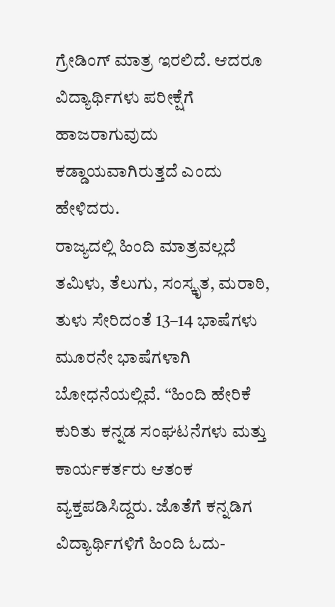ಗ್ರೇಡಿಂಗ್ ಮಾತ್ರ ಇರಲಿದೆ. ಆದರೂ ವಿದ್ಯಾರ್ಥಿಗಳು ಪರೀಕ್ಷೆಗೆ ಹಾಜರಾಗುವುದು ಕಡ್ಡಾಯವಾಗಿರುತ್ತದೆ ಎಂದು ಹೇಳಿದರು.
ರಾಜ್ಯದಲ್ಲಿ ಹಿಂದಿ ಮಾತ್ರವಲ್ಲದೆ ತಮಿಳು, ತೆಲುಗು, ಸಂಸ್ಕೃತ, ಮರಾಠಿ, ತುಳು ಸೇರಿದಂತೆ 13–14 ಭಾಷೆಗಳು ಮೂರನೇ ಭಾಷೆಗಳಾಗಿ ಬೋಧನೆಯಲ್ಲಿವೆ. “ಹಿಂದಿ ಹೇರಿಕೆ ಕುರಿತು ಕನ್ನಡ ಸಂಘಟನೆಗಳು ಮತ್ತು ಕಾರ್ಯಕರ್ತರು ಆತಂಕ ವ್ಯಕ್ತಪಡಿಸಿದ್ದರು. ಜೊತೆಗೆ ಕನ್ನಡಿಗ ವಿದ್ಯಾರ್ಥಿಗಳಿಗೆ ಹಿಂದಿ ಓದು-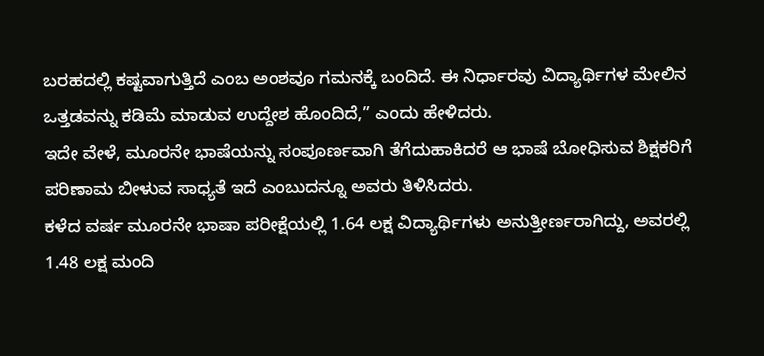ಬರಹದಲ್ಲಿ ಕಷ್ಟವಾಗುತ್ತಿದೆ ಎಂಬ ಅಂಶವೂ ಗಮನಕ್ಕೆ ಬಂದಿದೆ. ಈ ನಿರ್ಧಾರವು ವಿದ್ಯಾರ್ಥಿಗಳ ಮೇಲಿನ ಒತ್ತಡವನ್ನು ಕಡಿಮೆ ಮಾಡುವ ಉದ್ದೇಶ ಹೊಂದಿದೆ,” ಎಂದು ಹೇಳಿದರು.
ಇದೇ ವೇಳೆ, ಮೂರನೇ ಭಾಷೆಯನ್ನು ಸಂಪೂರ್ಣವಾಗಿ ತೆಗೆದುಹಾಕಿದರೆ ಆ ಭಾಷೆ ಬೋಧಿಸುವ ಶಿಕ್ಷಕರಿಗೆ ಪರಿಣಾಮ ಬೀಳುವ ಸಾಧ್ಯತೆ ಇದೆ ಎಂಬುದನ್ನೂ ಅವರು ತಿಳಿಸಿದರು.
ಕಳೆದ ವರ್ಷ ಮೂರನೇ ಭಾಷಾ ಪರೀಕ್ಷೆಯಲ್ಲಿ 1.64 ಲಕ್ಷ ವಿದ್ಯಾರ್ಥಿಗಳು ಅನುತ್ತೀರ್ಣರಾಗಿದ್ದು, ಅವರಲ್ಲಿ 1.48 ಲಕ್ಷ ಮಂದಿ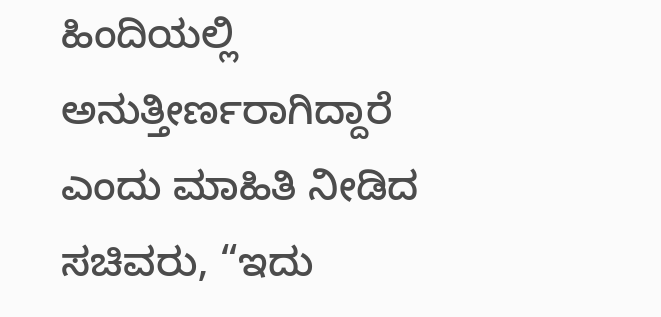ಹಿಂದಿಯಲ್ಲಿ ಅನುತ್ತೀರ್ಣರಾಗಿದ್ದಾರೆ ಎಂದು ಮಾಹಿತಿ ನೀಡಿದ ಸಚಿವರು, “ಇದು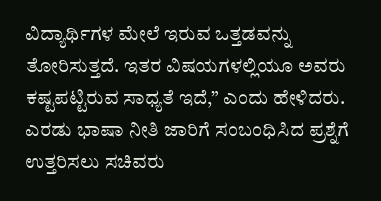ವಿದ್ಯಾರ್ಥಿಗಳ ಮೇಲೆ ಇರುವ ಒತ್ತಡವನ್ನು ತೋರಿಸುತ್ತದೆ. ಇತರ ವಿಷಯಗಳಲ್ಲಿಯೂ ಅವರು ಕಷ್ಟಪಟ್ಟಿರುವ ಸಾಧ್ಯತೆ ಇದೆ,” ಎಂದು ಹೇಳಿದರು.
ಎರಡು ಭಾಷಾ ನೀತಿ ಜಾರಿಗೆ ಸಂಬಂಧಿಸಿದ ಪ್ರಶ್ನೆಗೆ ಉತ್ತರಿಸಲು ಸಚಿವರು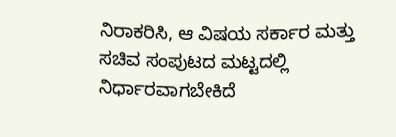ನಿರಾಕರಿಸಿ, ಆ ವಿಷಯ ಸರ್ಕಾರ ಮತ್ತು ಸಚಿವ ಸಂಪುಟದ ಮಟ್ಟದಲ್ಲಿ ನಿರ್ಧಾರವಾಗಬೇಕಿದೆ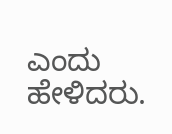ಎಂದು ಹೇಳಿದರು.